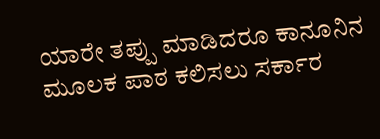ಯಾರೇ ತಪ್ಪು ಮಾಡಿದರೂ ಕಾನೂನಿನ ಮೂಲಕ ಪಾಠ ಕಲಿಸಲು ಸರ್ಕಾರ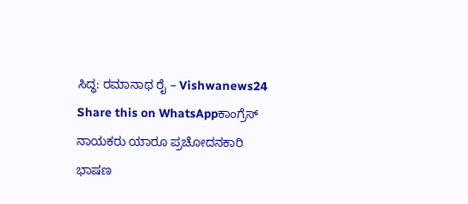ಸಿದ್ಧ: ರಮಾನಾಥ ರೈ – Vishwanews24
Share this on WhatsAppಕಾಂಗ್ರೆಸ್ ನಾಯಕರು ಯಾರೂ ಪ್ರಚೋದನಕಾರಿ ಭಾಷಣ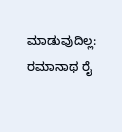ಮಾಡುವುದಿಲ್ಲ: ರಮಾನಾಥ ರೈ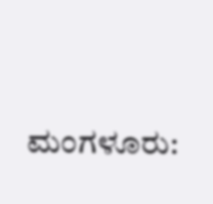ಮಂಗಳೂರು: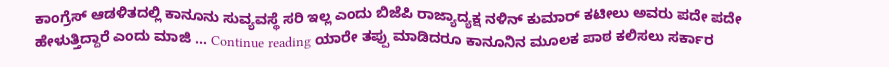ಕಾಂಗ್ರೆಸ್ ಆಡಳಿತದಲ್ಲಿ ಕಾನೂನು ಸುವ್ಯವಸ್ಥೆ ಸರಿ ಇಲ್ಲ ಎಂದು ಬಿಜೆಪಿ ರಾಜ್ಯಾದ್ಯಕ್ಷ ನಳಿನ್ ಕುಮಾರ್ ಕಟೀಲು ಅವರು ಪದೇ ಪದೇ ಹೇಳುತ್ತಿದ್ದಾರೆ ಎಂದು ಮಾಜಿ … Continue reading ಯಾರೇ ತಪ್ಪು ಮಾಡಿದರೂ ಕಾನೂನಿನ ಮೂಲಕ ಪಾಠ ಕಲಿಸಲು ಸರ್ಕಾರ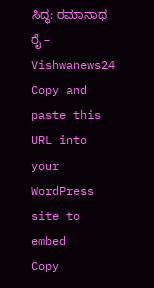ಸಿದ್ಧ: ರಮಾನಾಥ ರೈ – Vishwanews24
Copy and paste this URL into your WordPress site to embed
Copy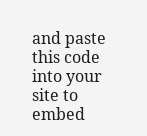and paste this code into your site to embed